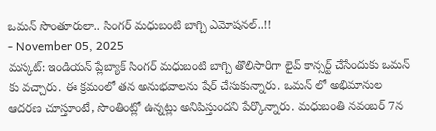ఒమన్ సొంతూరులా.. సింగర్ మధుబంటి బాగ్చి ఎమోషనల్..!!
- November 05, 2025
మస్కట్: ఇండియన్ ప్లేబ్యాక్ సింగర్ మధుబంటి బాగ్చి తొలిసారిగా లైవ్ కాన్సర్ట్ చేసేందుకు ఒమన్ కు వచ్చారు. ఈ క్రమంలో తన అనుభవాలను షేర్ చేసుకున్నారు. ఒమన్ లో అభిమానుల ఆదరణ చూస్తూంటే, సొంతింట్లో ఉన్నట్లు అనిపిస్తుందని పేర్కొన్నారు. మధుబంతి నవంబర్ 7న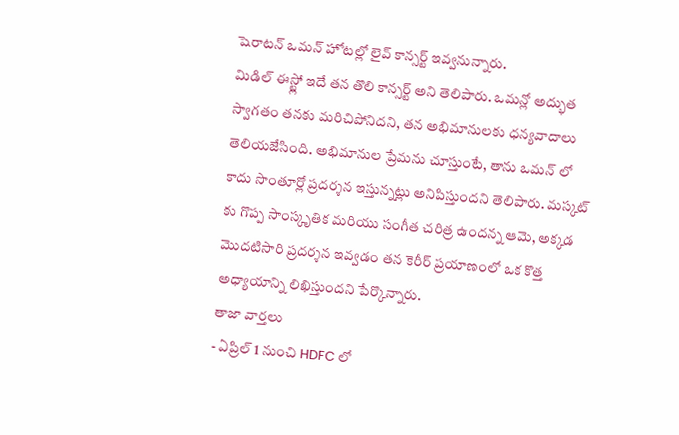షెరాటన్ ఒమన్ హోటల్లో లైవ్ కాన్సర్ట్ ఇవ్వనున్నారు.
మిడిల్ ఈస్ట్లో ఇదే తన తొలి కాన్సర్ట్ అని తెలిపారు. ఒమన్లో అద్భుత స్వాగతం తనకు మరిచిపోనిదని, తన అభిమానులకు ధన్యవాదాలు తెలియజేసింది. అభిమానుల ప్రేమను చూస్తుంటే, తాను ఒమన్ లో కాదు సొంతూర్లో ప్రదర్శన ఇస్తున్నట్లు అనిపిస్తుందని తెలిపారు. మస్కట్ కు గొప్ప సాంస్కృతిక మరియు సంగీత చరిత్ర ఉందన్న ఆమె, అక్కడ మొదటిసారి ప్రదర్శన ఇవ్వడం తన కెరీర్ ప్రయాణంలో ఒక కొత్త అధ్యాయాన్ని లిఖిస్తుందని పేర్కొన్నారు.
తాజా వార్తలు
- ఏప్రిల్ 1 నుంచి HDFC లో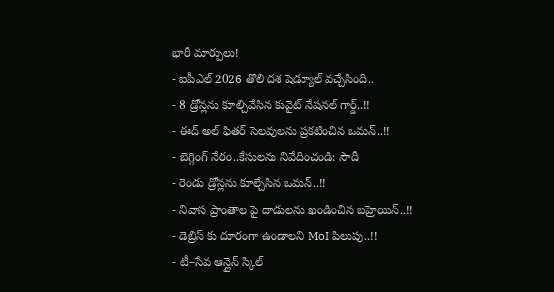భారీ మార్పులు!
- ఐపీఎల్ 2026 తొలి దశ షెడ్యూల్ వచ్చేసింది..
- 8 డ్రోన్లను కూల్చివేసిన కువైట్ నేషనల్ గార్డ్..!!
- ఈద్ అల్ ఫితర్ సెలవులను ప్రకటించిన ఒమన్..!!
- బెగ్గింగ్ నేరం..కేసులను నివేదించండి: సౌదీ
- రెండు డ్రోన్లను కూల్చేసిన ఒమన్..!!
- నివాస ప్రాంతాల పై దాడులను ఖండించిన బహ్రెయిన్..!!
- డెబ్రిస్ కు దూరంగా ఉండాలని MoI పిలుపు..!!
- టీ–సేవ ఆన్లైన్ స్కిల్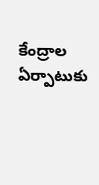కేంద్రాల ఏర్పాటుకు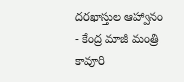దరఖాస్తుల ఆహ్వానం
- కేంద్ర మాజీ మంత్రి కావూరి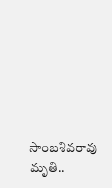సాంబశివరావు మృతి..